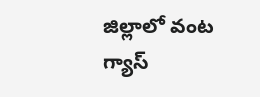జిల్లాలో వంట గ్యాస్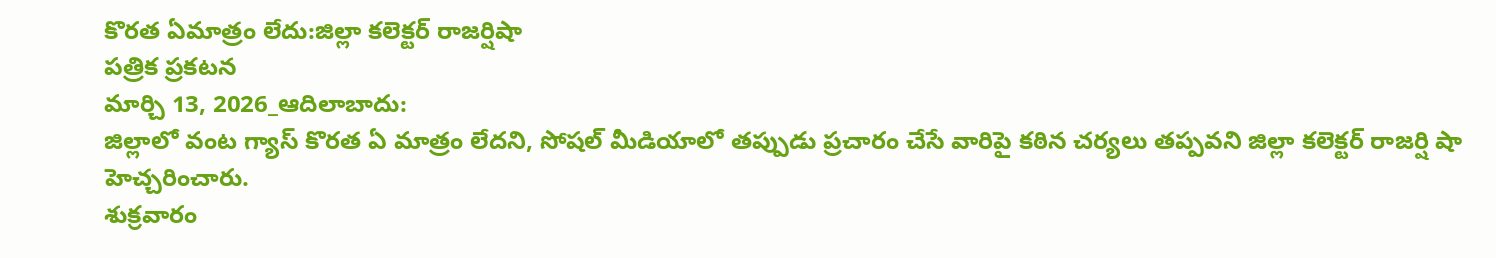కొరత ఏమాత్రం లేదు:జిల్లా కలెక్టర్ రాజర్షిషా
పత్రిక ప్రకటన
మార్చి 13, 2026_ఆదిలాబాదు:
జిల్లాలో వంట గ్యాస్ కొరత ఏ మాత్రం లేదని, సోషల్ మీడియాలో తప్పుడు ప్రచారం చేసే వారిపై కఠిన చర్యలు తప్పవని జిల్లా కలెక్టర్ రాజర్షి షా హెచ్చరించారు.
శుక్రవారం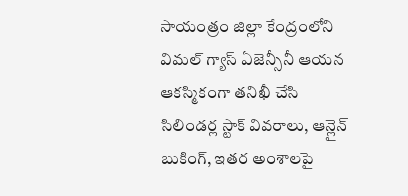సాయంత్రం జిల్లా కేంద్రంలోని విమల్ గ్యాస్ ఏజెన్సీనీ ఆయన ఆకస్మికంగా తనిఖీ చేసి సిలిండర్ల స్టాక్ వివరాలు, ఆన్లైన్ బుకింగ్, ఇతర అంశాలపై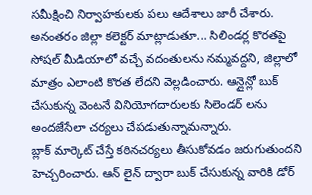సమీక్షించి నిర్వాహకులకు పలు ఆదేశాలు జారీ చేశారు.
అనంతరం జిల్లా కలెక్టర్ మాట్లాడుతూ... సిలిండర్ల కొరతపై సోషల్ మీడియాలో వచ్చే వదంతులను నమ్మవద్దని, జిల్లాలో మాత్రం ఎలాంటి కొరత లేదని వెల్లడించారు. ఆన్లైన్లో బుక్ చేసుకున్న వెంటనే వినియోగదారులకు సిలెండర్ లను అందజేసేలా చర్యలు చేపడుతున్నామన్నారు.
బ్లాక్ మార్కెట్ చేస్తే కఠినచర్యలు తీసుకోవడం జరుగుతుందని హెచ్చరించారు. ఆన్ లైన్ ద్వారా బుక్ చేసుకున్న వారికి డోర్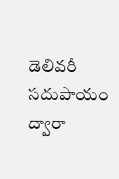డెలివరీ సదుపాయం ద్వారా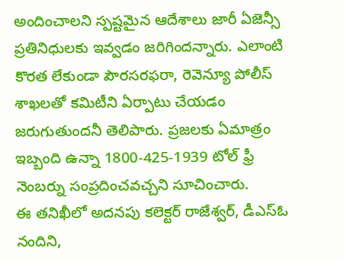అందించాలని స్పష్టమైన ఆదేశాలు జారీ ఏజెన్సీ ప్రతినిధులకు ఇవ్వడం జరిగిందన్నారు. ఎలాంటి కొరత లేకుండా పౌరసరఫరా, రెవెన్యూ పోలీస్ శాఖలతో కమిటీని ఏర్పాటు చేయడం జరుగుతుందనీ తెలిపారు. ప్రజలకు ఏమాత్రం ఇబ్బంది ఉన్నా 1800-425-1939 టోల్ ఫ్రీ నెంబర్ను సంప్రదించవచ్చని సూచించారు.
ఈ తనిఖీలో అదనపు కలెక్టర్ రాజేశ్వర్, డీఎస్ఓ నందిని,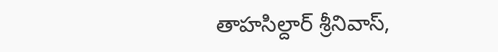తాహసిల్దార్ శ్రీనివాస్,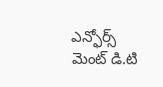ఎన్ఫోర్స్ మెంట్ డి.టి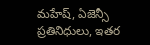మహేష్, ఏజెన్సీ ప్రతినిధులు, ఇతర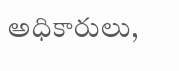అధికారులు,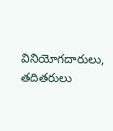వినియోగదారులు, తదితరులు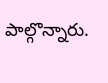పాల్గొన్నారు.